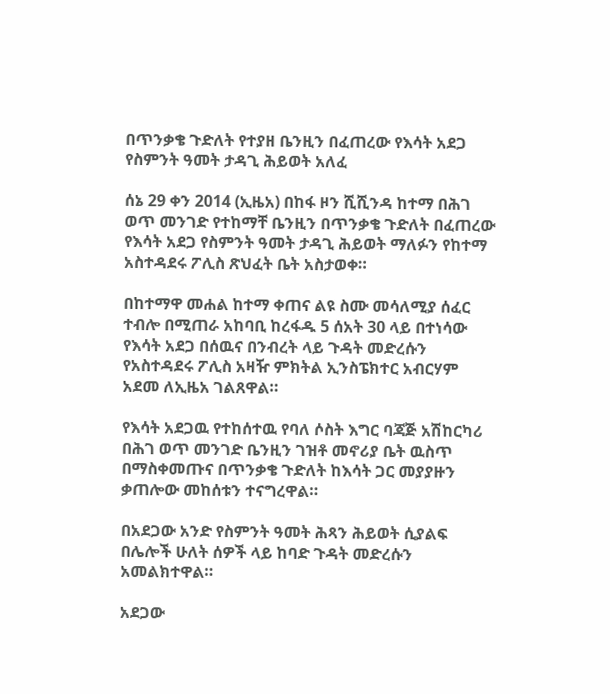በጥንቃቄ ጉድለት የተያዘ ቤንዚን በፈጠረው የእሳት አደጋ የስምንት ዓመት ታዳጊ ሕይወት አለፈ

ሰኔ 29 ቀን 2014 (ኢዜአ) በከፋ ዞን ሺሺንዳ ከተማ በሕገ ወጥ መንገድ የተከማቸ ቤንዚን በጥንቃቄ ጉድለት በፈጠረው የእሳት አደጋ የስምንት ዓመት ታዳጊ ሕይወት ማለፉን የከተማ አስተዳደሩ ፖሊስ ጽህፈት ቤት አስታወቀ።

በከተማዋ መሐል ከተማ ቀጠና ልዩ ስሙ መሳለሚያ ሰፈር ተብሎ በሚጠራ አከባቢ ከረፋዱ 5 ሰአት 30 ላይ በተነሳው የእሳት አደጋ በሰዉና በንብረት ላይ ጉዳት መድረሱን የአስተዳደሩ ፖሊስ አዛዥ ምክትል ኢንስፔክተር አብርሃም አደመ ለኢዜአ ገልጸዋል።

የእሳት አደጋዉ የተከሰተዉ የባለ ሶስት እግር ባጃጅ አሽከርካሪ በሕገ ወጥ መንገድ ቤንዚን ገዝቶ መኖሪያ ቤት ዉስጥ በማስቀመጡና በጥንቃቄ ጉድለት ከእሳት ጋር መያያዙን ቃጠሎው መከሰቱን ተናግረዋል።

በአደጋው አንድ የስምንት ዓመት ሕጻን ሕይወት ሲያልፍ በሌሎች ሁለት ሰዎች ላይ ከባድ ጉዳት መድረሱን አመልክተዋል።

አደጋው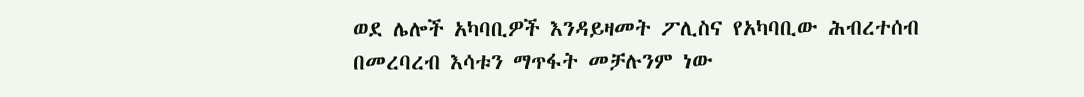ወደ ሌሎች አካባቢዎች እንዳይዛመት ፖሊስና የአካባቢው ሕብረተሰብ በመረባረብ እሳቱን ማጥፋት መቻሉንም ነው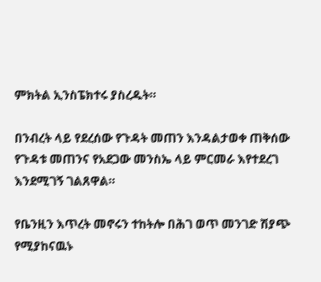ምክትል ኢንስፔክተሩ ያስረዱት።

በንብረት ላይ የደረሰው የጉዳት መጠን እንዳልታወቀ ጠቅሰው የጉዳቱ መጠንና የአደጋው መንስኤ ላይ ምርመራ እየተደረገ እንደሚገኝ ገልጸዋል።

የቤንዚን እጥረት መኖሩን ተከትሎ በሕገ ወጥ መንገድ ሽያጭ የሚያከናዉኑ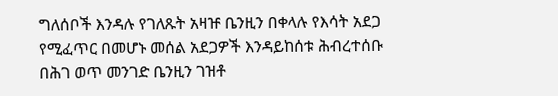ግለሰቦች እንዳሉ የገለጹት አዛዡ ቤንዚን በቀላሉ የእሳት አደጋ የሚፈጥር በመሆኑ መሰል አደጋዎች እንዳይከሰቱ ሕብረተሰቡ በሕገ ወጥ መንገድ ቤንዚን ገዝቶ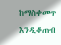ከማስቀመጥ እንዲቆጠብ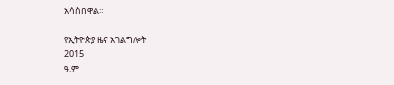አሳስበዋል።

የኢትዮጵያ ዜና አገልግሎት
2015
ዓ.ም